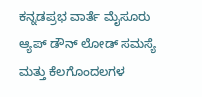ಕನ್ನಡಪ್ರಭ ವಾರ್ತೆ ಮೈಸೂರು
ಆ್ಯಪ್ ಡೌನ್ ಲೋಡ್ ಸಮಸ್ಯೆ ಮತ್ತು ಕೆಲಗೊಂದಲಗಳ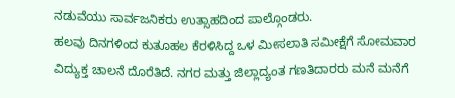ನಡುವೆಯು ಸಾರ್ವಜನಿಕರು ಉತ್ಸಾಹದಿಂದ ಪಾಲ್ಗೊಂಡರು.
ಹಲವು ದಿನಗಳಿಂದ ಕುತೂಹಲ ಕೆರಳಿಸಿದ್ದ ಒಳ ಮೀಸಲಾತಿ ಸಮೀಕ್ಷೆಗೆ ಸೋಮವಾರ ವಿದ್ಯುಕ್ತ ಚಾಲನೆ ದೊರೆತಿದೆ. ನಗರ ಮತ್ತು ಜಿಲ್ಲಾದ್ಯಂತ ಗಣತಿದಾರರು ಮನೆ ಮನೆಗೆ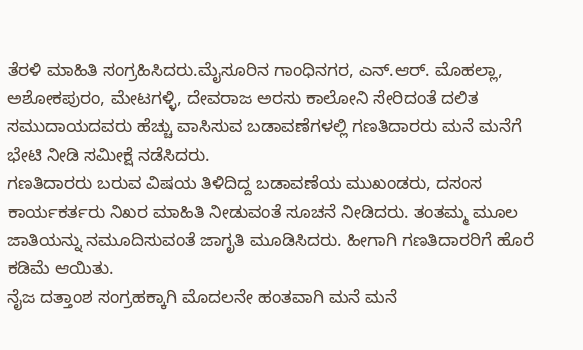ತೆರಳಿ ಮಾಹಿತಿ ಸಂಗ್ರಹಿಸಿದರು.ಮೈಸೂರಿನ ಗಾಂಧಿನಗರ, ಎನ್.ಆರ್. ಮೊಹಲ್ಲಾ, ಅಶೋಕಪುರಂ, ಮೇಟಗಳ್ಳಿ, ದೇವರಾಜ ಅರಸು ಕಾಲೋನಿ ಸೇರಿದಂತೆ ದಲಿತ ಸಮುದಾಯದವರು ಹೆಚ್ಚು ವಾಸಿಸುವ ಬಡಾವಣೆಗಳಲ್ಲಿ ಗಣತಿದಾರರು ಮನೆ ಮನೆಗೆ ಭೇಟಿ ನೀಡಿ ಸಮೀಕ್ಷೆ ನಡೆಸಿದರು.
ಗಣತಿದಾರರು ಬರುವ ವಿಷಯ ತಿಳಿದಿದ್ದ ಬಡಾವಣೆಯ ಮುಖಂಡರು, ದಸಂಸ ಕಾರ್ಯಕರ್ತರು ನಿಖರ ಮಾಹಿತಿ ನೀಡುವಂತೆ ಸೂಚನೆ ನೀಡಿದರು. ತಂತಮ್ಮ ಮೂಲ ಜಾತಿಯನ್ನು ನಮೂದಿಸುವಂತೆ ಜಾಗೃತಿ ಮೂಡಿಸಿದರು. ಹೀಗಾಗಿ ಗಣತಿದಾರರಿಗೆ ಹೊರೆ ಕಡಿಮೆ ಆಯಿತು.
ನೈಜ ದತ್ತಾಂಶ ಸಂಗ್ರಹಕ್ಕಾಗಿ ಮೊದಲನೇ ಹಂತವಾಗಿ ಮನೆ ಮನೆ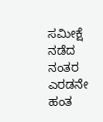ಸಮೀಕ್ಷೆ ನಡೆದ ನಂತರ ಎರಡನೇ ಹಂತ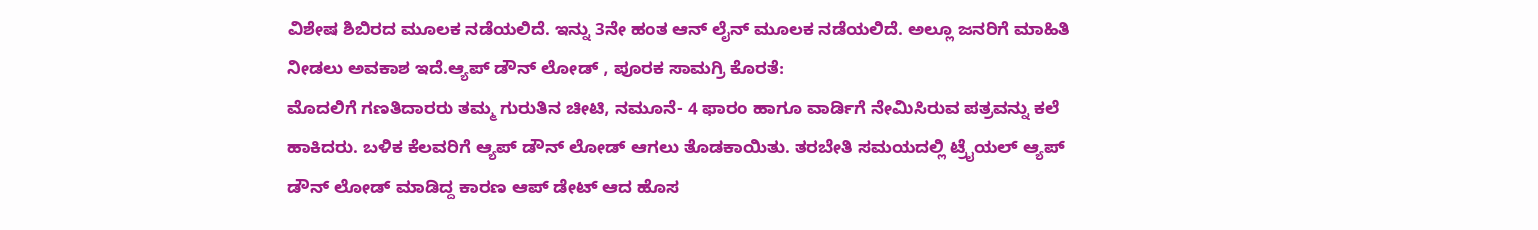ವಿಶೇಷ ಶಿಬಿರದ ಮೂಲಕ ನಡೆಯಲಿದೆ. ಇನ್ನು 3ನೇ ಹಂತ ಆನ್ ಲೈನ್ ಮೂಲಕ ನಡೆಯಲಿದೆ. ಅಲ್ಲೂ ಜನರಿಗೆ ಮಾಹಿತಿ ನೀಡಲು ಅವಕಾಶ ಇದೆ.ಆ್ಯಪ್ ಡೌನ್ ಲೋಡ್ , ಪೂರಕ ಸಾಮಗ್ರಿ ಕೊರತೆ:
ಮೊದಲಿಗೆ ಗಣತಿದಾರರು ತಮ್ಮ ಗುರುತಿನ ಚೀಟಿ, ನಮೂನೆ- 4 ಫಾರಂ ಹಾಗೂ ವಾರ್ಡಿಗೆ ನೇಮಿಸಿರುವ ಪತ್ರವನ್ನು ಕಲೆ ಹಾಕಿದರು. ಬಳಿಕ ಕೆಲವರಿಗೆ ಆ್ಯಪ್ ಡೌನ್ ಲೋಡ್ ಆಗಲು ತೊಡಕಾಯಿತು. ತರಬೇತಿ ಸಮಯದಲ್ಲಿ ಟ್ರೈಯಲ್ ಆ್ಯಪ್ ಡೌನ್ ಲೋಡ್ ಮಾಡಿದ್ದ ಕಾರಣ ಆಪ್ ಡೇಟ್ ಆದ ಹೊಸ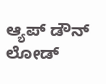ಆ್ಯಪ್ ಡೌನ್ ಲೋಡ್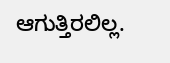ಆಗುತ್ತಿರಲಿಲ್ಲ.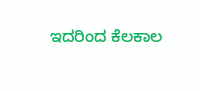ಇದರಿಂದ ಕೆಲಕಾಲ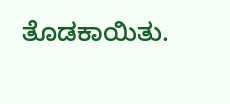ತೊಡಕಾಯಿತು.